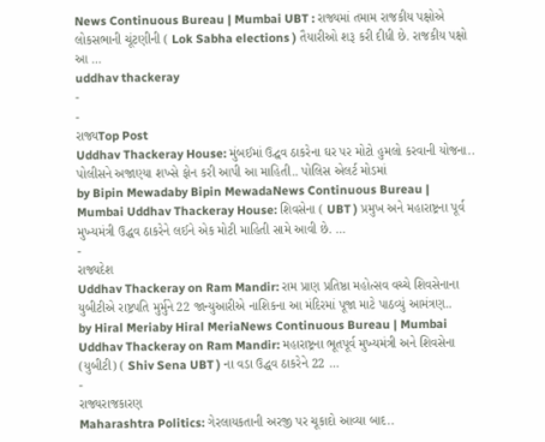News Continuous Bureau | Mumbai UBT : રાજ્યમાં તમામ રાજકીય પક્ષોએ લોકસભાની ચૂંટણીની ( Lok Sabha elections ) તૈયારીઓ શરૂ કરી દીધી છે. રાજકીય પક્ષો આ …
uddhav thackeray
-
-
રાજ્યTop Post
Uddhav Thackeray House: મુંબઈમાં ઉદ્ઘવ ઠાકરેના ઘર પર મોટો હુમલો કરવાની યોજના.. પોલીસને અજાણ્યા શખ્સે ફોન કરી આપી આ માહિતી.. પોલિસ એલર્ટ મોડમાં
by Bipin Mewadaby Bipin MewadaNews Continuous Bureau | Mumbai Uddhav Thackeray House: શિવસેના ( UBT ) પ્રમુખ અને મહારાષ્ટ્રના પૂર્વ મુખ્યમંત્રી ઉદ્ધવ ઠાકરેને લઈને એક મોટી માહિતી સામે આવી છે. …
-
રાજ્યદેશ
Uddhav Thackeray on Ram Mandir: રામ પ્રાણ પ્રતિષ્ઠા મહોત્સવ વચ્ચે શિવસેનાના યુબીટીએ રાષ્ટ્રપતિ મુર્મુને 22 જાન્યુઆરીએ નાશિકના આ મંદિરમાં પૂજા માટે પાઠવ્યું આમંત્રણ..
by Hiral Meriaby Hiral MeriaNews Continuous Bureau | Mumbai Uddhav Thackeray on Ram Mandir: મહારાષ્ટ્રના ભૂતપૂર્વ મુખ્યમંત્રી અને શિવસેના (યુબીટી) ( Shiv Sena UBT ) ના વડા ઉદ્ધવ ઠાકરેને 22 …
-
રાજ્યરાજકારણ
Maharashtra Politics: ગેરલાયકતાની અરજી પર ચૂકાદો આવ્યા બાદ..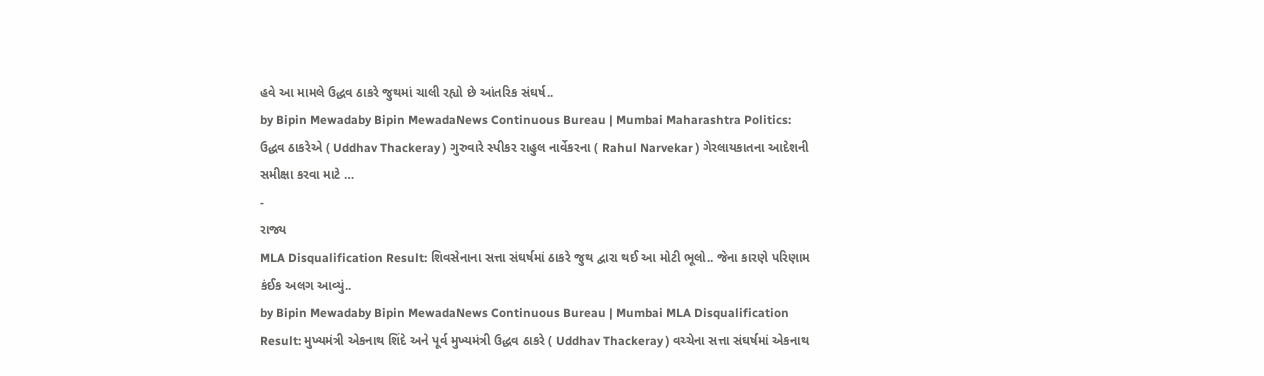હવે આ મામલે ઉદ્ધવ ઠાકરે જુથમાં ચાલી રહ્યો છે આંતરિક સંઘર્ષ..
by Bipin Mewadaby Bipin MewadaNews Continuous Bureau | Mumbai Maharashtra Politics: ઉદ્ધવ ઠાકરેએ ( Uddhav Thackeray ) ગુરુવારે સ્પીકર રાહુલ નાર્વેકરના ( Rahul Narvekar ) ગેરલાયકાતના આદેશની સમીક્ષા કરવા માટે …
-
રાજ્ય
MLA Disqualification Result: શિવસેનાના સત્તા સંઘર્ષમાં ઠાકરે જુથ દ્વારા થઈ આ મોટી ભૂલો.. જેના કારણે પરિણામ કંઈક અલગ આવ્યું..
by Bipin Mewadaby Bipin MewadaNews Continuous Bureau | Mumbai MLA Disqualification Result: મુખ્યમંત્રી એકનાથ શિંદે અને પૂર્વ મુખ્યમંત્રી ઉદ્ધવ ઠાકરે ( Uddhav Thackeray ) વચ્ચેના સત્તા સંઘર્ષમાં એકનાથ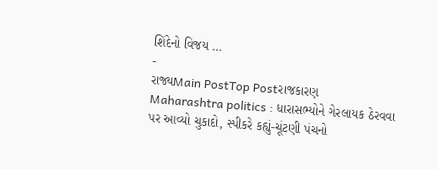શિંદેનો વિજય …
-
રાજ્યMain PostTop Postરાજકારણ
Maharashtra politics : ધારાસભ્યોને ગેરલાયક ઠેરવવા પર આવ્યો ચુકાદો, સ્પીકરે કહ્યું-ચૂંટણી પંચનો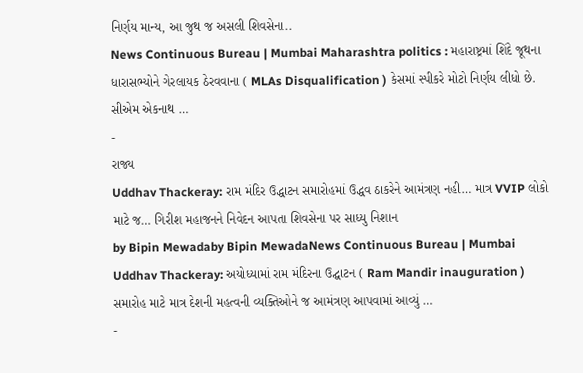નિર્ણય માન્ય, આ જુથ જ અસલી શિવસેના..
News Continuous Bureau | Mumbai Maharashtra politics : મહારાષ્ટ્રમાં શિંદે જૂથના ધારાસભ્યોને ગેરલાયક ઠેરવવાના ( MLAs Disqualification ) કેસમાં સ્પીકરે મોટો નિર્ણય લીધો છે. સીએમ એકનાથ …
-
રાજ્ય
Uddhav Thackeray: રામ મંદિર ઉદ્ધાટન સમારોહમાં ઉદ્ધવ ઠાકરેને આમંત્રણ નહી… માત્ર VVIP લોકો માટે જ… ગિરીશ મહાજનને નિવેદન આપતા શિવસેના પર સાધ્યુ નિશાન
by Bipin Mewadaby Bipin MewadaNews Continuous Bureau | Mumbai Uddhav Thackeray: અયોધ્યામાં રામ મંદિરના ઉદ્ઘાટન ( Ram Mandir inauguration ) સમારોહ માટે માત્ર દેશની મહત્વની વ્યક્તિઓને જ આમંત્રણ આપવામાં આવ્યું …
-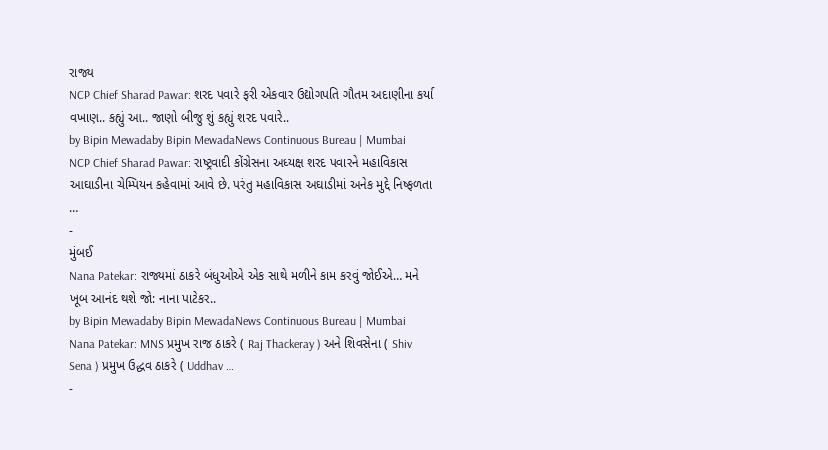રાજ્ય
NCP Chief Sharad Pawar: શરદ પવારે ફરી એકવાર ઉદ્યોગપતિ ગૌતમ અદાણીના કર્યા વખાણ.. કહ્યું આ.. જાણો બીજુ શું કહ્યું શરદ પવારે..
by Bipin Mewadaby Bipin MewadaNews Continuous Bureau | Mumbai NCP Chief Sharad Pawar: રાષ્ટ્રવાદી કોંગ્રેસના અધ્યક્ષ શરદ પવારને મહાવિકાસ આઘાડીના ચેમ્પિયન કહેવામાં આવે છે. પરંતુ મહાવિકાસ અઘાડીમાં અનેક મુદ્દે નિષ્ફળતા …
-
મુંબઈ
Nana Patekar: રાજ્યમાં ઠાકરે બંધુઓએ એક સાથે મળીને કામ કરવું જોઈએ… મને ખૂબ આનંદ થશે જો: નાના પાટેકર..
by Bipin Mewadaby Bipin MewadaNews Continuous Bureau | Mumbai Nana Patekar: MNS પ્રમુખ રાજ ઠાકરે ( Raj Thackeray ) અને શિવસેના ( Shiv Sena ) પ્રમુખ ઉદ્ધવ ઠાકરે ( Uddhav …
-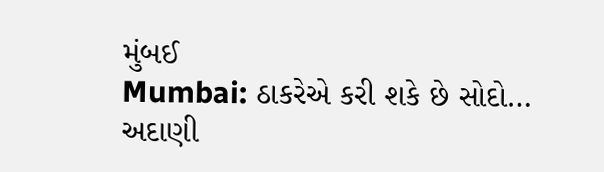મુંબઈ
Mumbai: ઠાકરેએ કરી શકે છે સોદો… અદાણી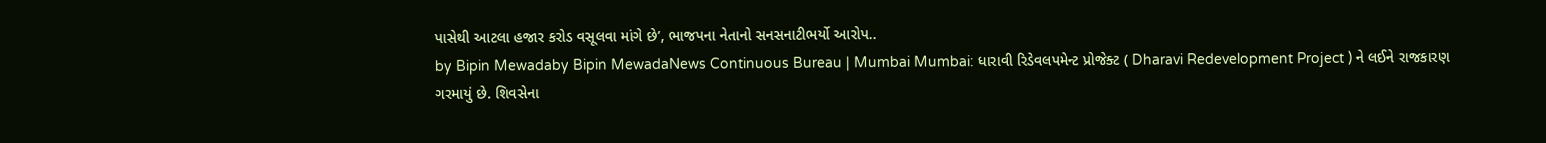પાસેથી આટલા હજાર કરોડ વસૂલવા માંગે છે’, ભાજપના નેતાનો સનસનાટીભર્યો આરોપ..
by Bipin Mewadaby Bipin MewadaNews Continuous Bureau | Mumbai Mumbai: ધારાવી રિડેવલપમેન્ટ પ્રોજેક્ટ ( Dharavi Redevelopment Project ) ને લઈને રાજકારણ ગરમાયું છે. શિવસેના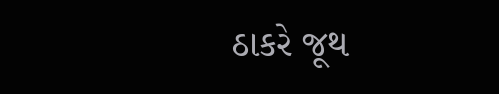ઠાકરે જૂથ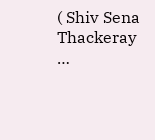( Shiv Sena Thackeray …